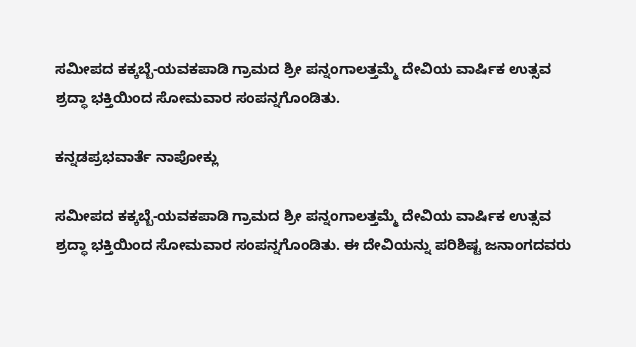ಸಮೀಪದ ಕಕ್ಕಬ್ಬೆ-ಯವಕಪಾಡಿ ಗ್ರಾಮದ ಶ್ರೀ ಪನ್ನಂಗಾಲತ್ತಮ್ಮೆ ದೇವಿಯ ವಾರ್ಷಿಕ ಉತ್ಸವ ಶ್ರದ್ಧಾ ಭಕ್ತಿಯಿಂದ ಸೋಮವಾರ ಸಂಪನ್ನಗೊಂಡಿತು.

ಕನ್ನಡಪ್ರಭವಾರ್ತೆ ನಾಪೋಕ್ಲು

ಸಮೀಪದ ಕಕ್ಕಬ್ಬೆ-ಯವಕಪಾಡಿ ಗ್ರಾಮದ ಶ್ರೀ ಪನ್ನಂಗಾಲತ್ತಮ್ಮೆ ದೇವಿಯ ವಾರ್ಷಿಕ ಉತ್ಸವ ಶ್ರದ್ಧಾ ಭಕ್ತಿಯಿಂದ ಸೋಮವಾರ ಸಂಪನ್ನಗೊಂಡಿತು. ಈ ದೇವಿಯನ್ನು ಪರಿಶಿಷ್ಟ ಜನಾಂಗದವರು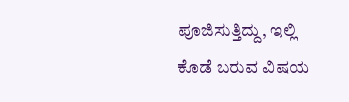ಪೂಜಿಸುತ್ತಿದ್ದು, ಇಲ್ಲಿ ಕೊಡೆ ಬರುವ ವಿಷಯ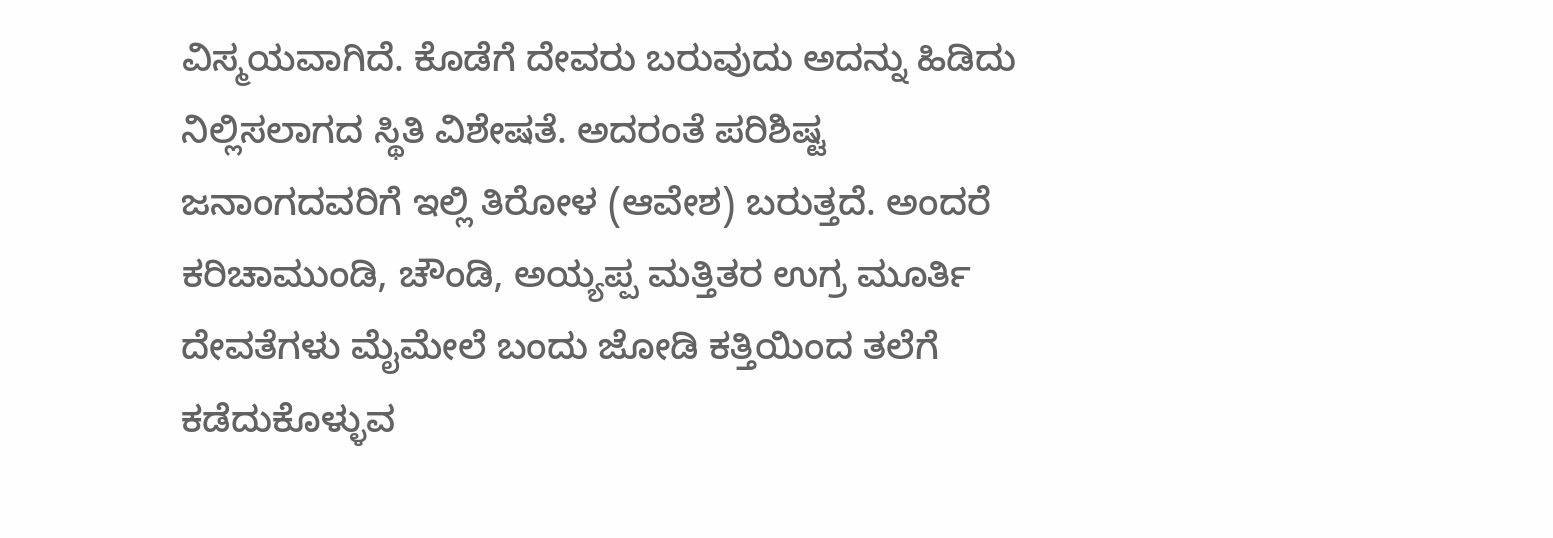ವಿಸ್ಮಯವಾಗಿದೆ. ಕೊಡೆಗೆ ದೇವರು ಬರುವುದು ಅದನ್ನು ಹಿಡಿದು ನಿಲ್ಲಿಸಲಾಗದ ಸ್ಥಿತಿ ವಿಶೇಷತೆ. ಅದರಂತೆ ಪರಿಶಿಷ್ಟ ಜನಾಂಗದವರಿಗೆ ಇಲ್ಲಿ ತಿರೋಳ (ಆವೇಶ) ಬರುತ್ತದೆ. ಅಂದರೆ ಕರಿಚಾಮುಂಡಿ, ಚೌಂಡಿ, ಅಯ್ಯಪ್ಪ ಮತ್ತಿತರ ಉಗ್ರ ಮೂರ್ತಿ ದೇವತೆಗಳು ಮೈಮೇಲೆ ಬಂದು ಜೋಡಿ ಕತ್ತಿಯಿಂದ ತಲೆಗೆ ಕಡೆದುಕೊಳ್ಳುವ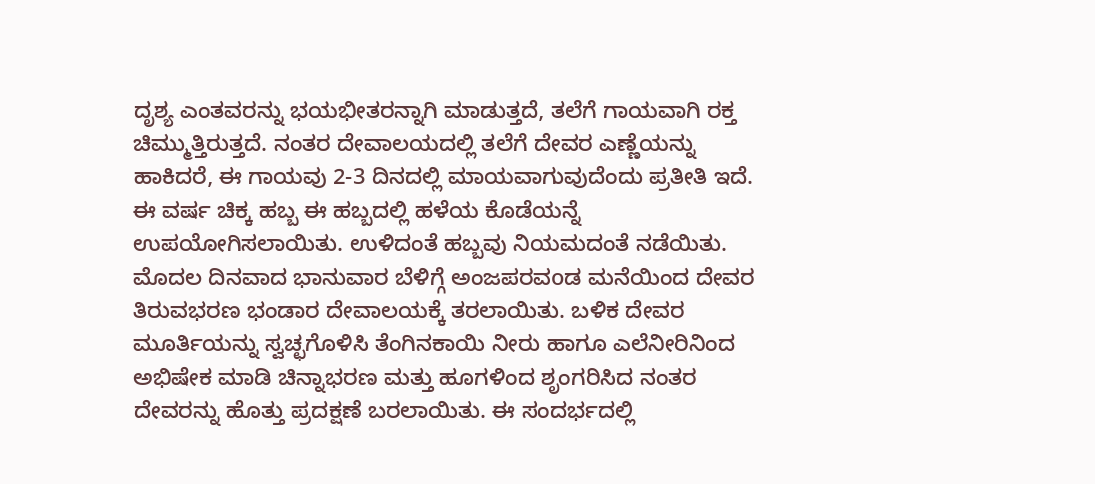ದೃಶ್ಯ ಎಂತವರನ್ನು ಭಯಭೀತರನ್ನಾಗಿ ಮಾಡುತ್ತದೆ, ತಲೆಗೆ ಗಾಯವಾಗಿ ರಕ್ತ ಚಿಮ್ಮುತ್ತಿರುತ್ತದೆ. ನಂತರ ದೇವಾಲಯದಲ್ಲಿ ತಲೆಗೆ ದೇವರ ಎಣ್ಣೆಯನ್ನು ಹಾಕಿದರೆ, ಈ ಗಾಯವು 2-3 ದಿನದಲ್ಲಿ ಮಾಯವಾಗುವುದೆಂದು ಪ್ರತೀತಿ ಇದೆ. ಈ ವರ್ಷ ಚಿಕ್ಕ ಹಬ್ಬ ಈ ಹಬ್ಬದಲ್ಲಿ ಹಳೆಯ ಕೊಡೆಯನ್ನೆ ಉಪಯೋಗಿಸಲಾಯಿತು. ಉಳಿದಂತೆ ಹಬ್ಬವು ನಿಯಮದಂತೆ ನಡೆಯಿತು. ಮೊದಲ ದಿನವಾದ ಭಾನುವಾರ ಬೆಳಿಗ್ಗೆ ಅಂಜಪರವoಡ ಮನೆಯಿಂದ ದೇವರ ತಿರುವಭರಣ ಭಂಡಾರ ದೇವಾಲಯಕ್ಕೆ ತರಲಾಯಿತು. ಬಳಿಕ ದೇವರ ಮೂರ್ತಿಯನ್ನು ಸ್ವಚ್ಛಗೊಳಿಸಿ ತೆಂಗಿನಕಾಯಿ ನೀರು ಹಾಗೂ ಎಲೆನೀರಿನಿಂದ ಅಭಿಷೇಕ ಮಾಡಿ ಚಿನ್ನಾಭರಣ ಮತ್ತು ಹೂಗಳಿಂದ ಶೃಂಗರಿಸಿದ ನಂತರ ದೇವರನ್ನು ಹೊತ್ತು ಪ್ರದಕ್ಷಣೆ ಬರಲಾಯಿತು. ಈ ಸಂದರ್ಭದಲ್ಲಿ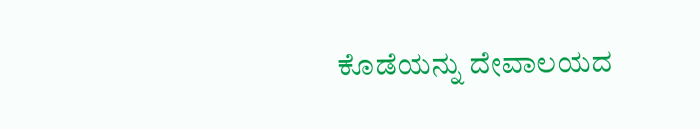ಕೊಡೆಯನ್ನು ದೇವಾಲಯದ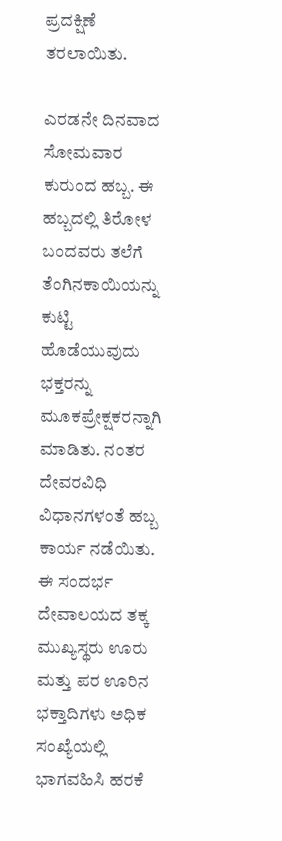ಪ್ರದಕ್ಷಿಣೆ ತರಲಾಯಿತು.

ಎರಡನೇ ದಿನವಾದ ಸೋಮವಾರ ಕುರುಂದ ಹಬ್ಬ. ಈ ಹಬ್ಬದಲ್ಲಿ ತಿರೋಳ ಬಂದವರು ತಲೆಗೆ ತೆಂಗಿನಕಾಯಿಯನ್ನು ಕುಟ್ಟಿ ಹೊಡೆಯುವುದು ಭಕ್ತರನ್ನು ಮೂಕಪ್ರೇಕ್ಷಕರನ್ನಾಗಿ ಮಾಡಿತು. ನಂತರ ದೇವರವಿಧಿ ವಿಧಾನಗಳಂತೆ ಹಬ್ಬ ಕಾರ್ಯ ನಡೆಯಿತು. ಈ ಸಂದರ್ಭ ದೇವಾಲಯದ ತಕ್ಕ ಮುಖ್ಯಸ್ಥರು ಊರು ಮತ್ತು ಪರ ಊರಿನ ಭಕ್ತಾದಿಗಳು ಅಧಿಕ ಸಂಖ್ಯೆಯಲ್ಲಿ ಭಾಗವಹಿಸಿ ಹರಕೆ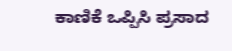ಕಾಣಿಕೆ ಒಪ್ಪಿಸಿ ಪ್ರಸಾದ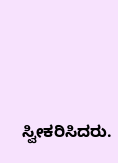ಸ್ವೀಕರಿಸಿದರು.